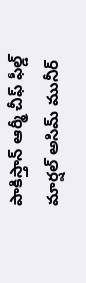పాకిస్తాన్ ఆర్మీ చీఫ్ ఫీల్డ్ మార్షల్ అసిమ్ మునీర్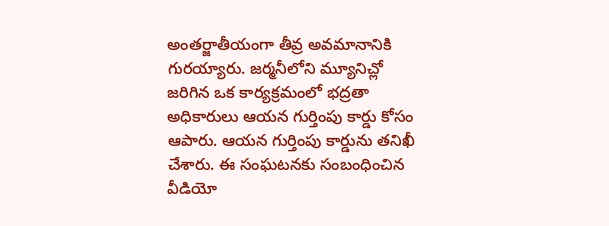అంతర్జాతీయంగా తీవ్ర అవమానానికి గురయ్యారు. జర్మనీలోని మ్యూనిచ్లో జరిగిన ఒక కార్యక్రమంలో భద్రతా అధికారులు ఆయన గుర్తింపు కార్డు కోసం ఆపారు. ఆయన గుర్తింపు కార్డును తనిఖీ చేశారు. ఈ సంఘటనకు సంబంధించిన వీడియో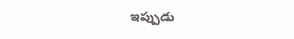ఇప్పుడు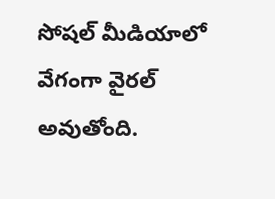సోషల్ మీడియాలో వేగంగా వైరల్ అవుతోంది.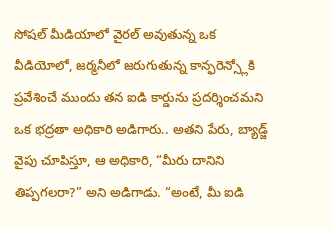సోషల్ మీడియాలో వైరల్ అవుతున్న ఒక వీడియోలో, జర్మనీలో జరుగుతున్న కాన్ఫరెన్స్లోకి ప్రవేశించే ముందు తన ఐడి కార్డును ప్రదర్శించమని ఒక భద్రతా అధికారి అడిగారు.. అతని పేరు, బ్యాడ్జ్ వైపు చూపిస్తూ, ఆ అధికారి, “మీరు దానిని తిప్పగలరా?” అని అడిగాడు. “అంటే, మీ ఐడి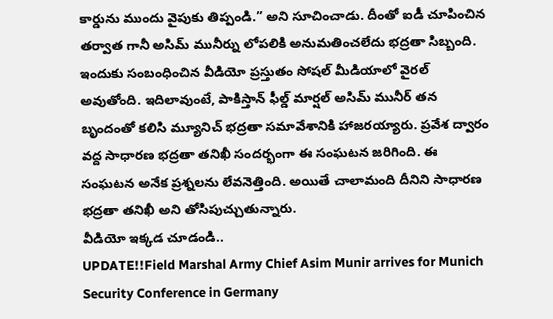కార్డును ముందు వైపుకు తిప్పండి.” అని సూచించాడు. దీంతో ఐడీ చూపించిన తర్వాత గానీ అసిమ్ మునీర్ను లోపలికి అనుమతించలేదు భద్రతా సిబ్బంది. ఇందుకు సంబంధించిన వీడియో ప్రస్తుతం సోషల్ మీడియాలో వైరల్ అవుతోంది. ఇదిలావుంటే, పాకిస్తాన్ ఫీల్డ్ మార్షల్ అసిమ్ మునీర్ తన బృందంతో కలిసి మ్యూనిచ్ భద్రతా సమావేశానికి హాజరయ్యారు. ప్రవేశ ద్వారం వద్ద సాధారణ భద్రతా తనిఖీ సందర్భంగా ఈ సంఘటన జరిగింది. ఈ సంఘటన అనేక ప్రశ్నలను లేవనెత్తింది. అయితే చాలామంది దీనిని సాధారణ భద్రతా తనిఖీ అని తోసిపుచ్చుతున్నారు.
వీడియో ఇక్కడ చూడండి..
UPDATE!!Field Marshal Army Chief Asim Munir arrives for Munich Security Conference in Germany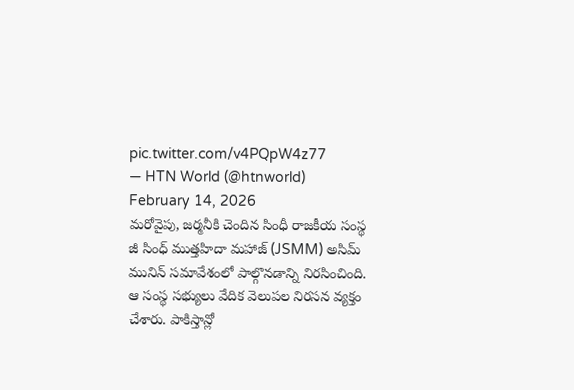pic.twitter.com/v4PQpW4z77
— HTN World (@htnworld) February 14, 2026
మరోవైపు, జర్మనీకి చెందిన సింధీ రాజకీయ సంస్థ జీ సింధ్ ముత్తహిదా మహాజ్ (JSMM) అసిమ్ మునిన్ సమావేశంలో పాల్గొనడాన్ని నిరసించింది. ఆ సంస్థ సభ్యులు వేదిక వెలుపల నిరసన వ్యక్తం చేశారు. పాకిస్తాన్లో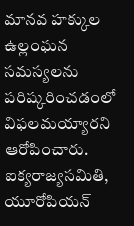మానవ హక్కుల ఉల్లంఘన సమస్యలను పరిష్కరించడంలో విఫలమయ్యారని ఆరోపించారు. ఐక్యరాజ్యసమితి, యూరోపియన్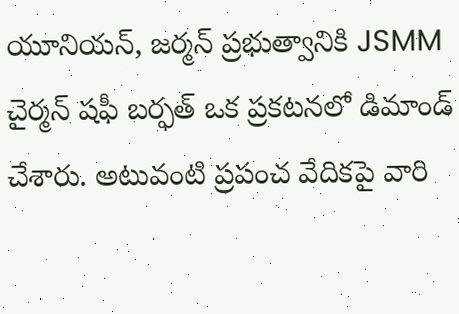యూనియన్, జర్మన్ ప్రభుత్వానికి JSMM చైర్మన్ షఫీ బర్ఫత్ ఒక ప్రకటనలో డిమాండ్ చేశారు. అటువంటి ప్రపంచ వేదికపై వారి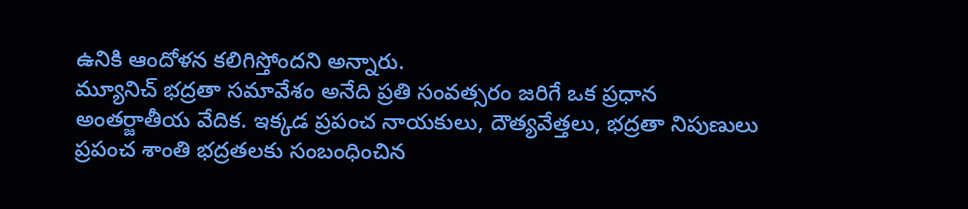ఉనికి ఆందోళన కలిగిస్తోందని అన్నారు.
మ్యూనిచ్ భద్రతా సమావేశం అనేది ప్రతి సంవత్సరం జరిగే ఒక ప్రధాన అంతర్జాతీయ వేదిక. ఇక్కడ ప్రపంచ నాయకులు, దౌత్యవేత్తలు, భద్రతా నిపుణులు ప్రపంచ శాంతి భద్రతలకు సంబంధించిన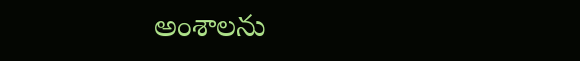అంశాలను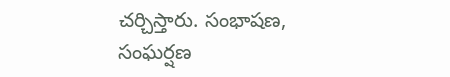చర్చిస్తారు. సంభాషణ, సంఘర్షణ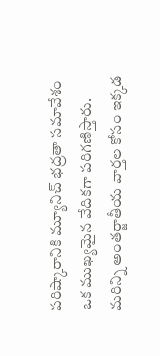పరిష్కారానికి మ్యూనిచ్ భద్రతా సమావేశం ఒక ముఖ్యమైన వేదికగా పరిగణిస్తారు.
మరిన్ని అంతర్జాతీయ వార్తల కోసం ఇక్కడ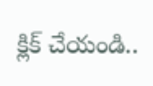క్లిక్ చేయండి..